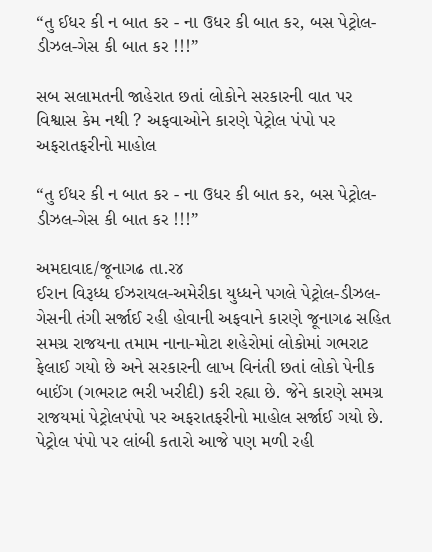“તુ ઈધર કી ન બાત કર - ના ઉધર કી બાત કર, બસ પેટ્રોલ-ડીઝલ-ગેસ કી બાત કર !!!”

સબ સલામતની જાહેરાત છતાં લોકોને સરકારની વાત પર વિશ્વાસ કેમ નથી ? અફવાઓને કારણે પેટ્રોલ પંપો પર અફરાતફરીનો માહોલ

“તુ ઈધર કી ન બાત કર - ના ઉધર કી બાત કર, બસ પેટ્રોલ-ડીઝલ-ગેસ કી બાત કર !!!”

અમદાવાદ/જૂનાગઢ તા.ર૪
ઈરાન વિરૂધ્ધ ઈઝરાયલ-અમેરીકા યુધ્ધને પગલે પેટ્રોલ-ડીઝલ-ગેસની તંગી સર્જાઈ રહી હોવાની અફવાને કારણે જૂનાગઢ સહિત સમગ્ર રાજયના તમામ નાના-મોટા શહેરોમાં લોકોમાં ગભરાટ ફેલાઈ ગયો છે અને સરકારની લાખ વિનંતી છતાં લોકો પેનીક બાઈંગ (ગભરાટ ભરી ખરીદી) કરી રહ્યા છે. જેને કારણે સમગ્ર રાજયમાં પેટ્રોલપંપો પર અફરાતફરીનો માહોલ સર્જાઈ ગયો છે. પેટ્રોલ પંપો પર લાંબી કતારો આજે પણ મળી રહી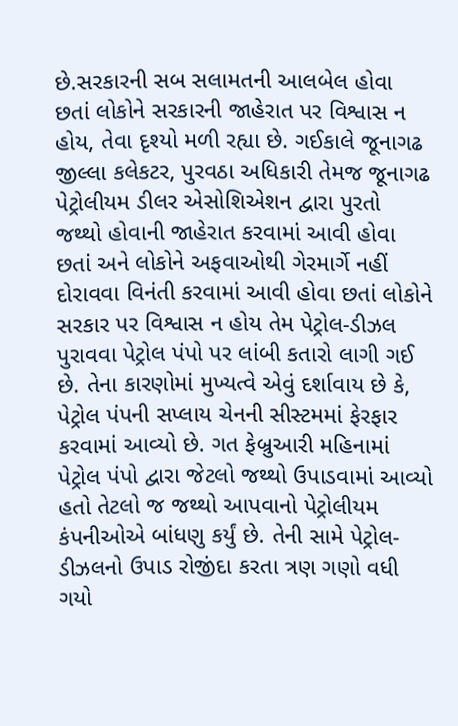છે.સરકારની સબ સલામતની આલબેલ હોવા છતાં લોકોને સરકારની જાહેરાત પર વિશ્વાસ ન હોય, તેવા દૃશ્યો મળી રહ્યા છે. ગઈકાલે જૂનાગઢ જીલ્લા કલેકટર, પુરવઠા અધિકારી તેમજ જૂનાગઢ પેટ્રોલીયમ ડીલર એસોશિએશન દ્વારા પુરતો જથ્થો હોવાની જાહેરાત કરવામાં આવી હોવા છતાં અને લોકોને અફવાઓથી ગેરમાર્ગે નહીં દોરાવવા વિનંતી કરવામાં આવી હોવા છતાં લોકોને સરકાર પર વિશ્વાસ ન હોય તેમ પેટ્રોલ-ડીઝલ પુરાવવા પેટ્રોલ પંપો પર લાંબી કતારો લાગી ગઈ છે. તેના કારણોમાં મુખ્યત્વે એવું દર્શાવાય છે કે, પેટ્રોલ પંપની સપ્લાય ચેનની સીસ્ટમમાં ફેરફાર કરવામાં આવ્યો છે. ગત ફેબ્રુઆરી મહિનામાં પેટ્રોલ પંપો દ્વારા જેટલો જથ્થો ઉપાડવામાં આવ્યો હતો તેટલો જ જથ્થો આપવાનો પેટ્રોલીયમ કંપનીઓએ બાંધણુ કર્યું છે. તેની સામે પેટ્રોલ-ડીઝલનો ઉપાડ રોજીંદા કરતા ત્રણ ગણો વધી ગયો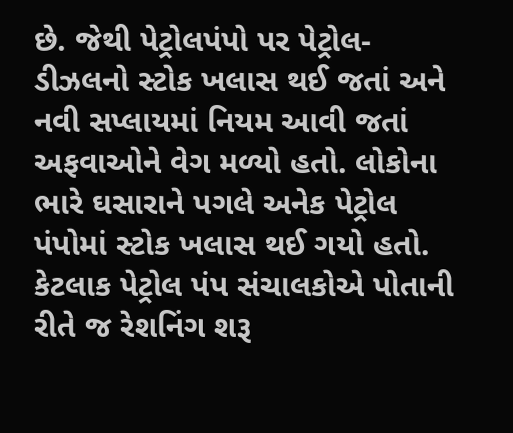છે. જેથી પેટ્રોલપંપો પર પેટ્રોલ-ડીઝલનો સ્ટોક ખલાસ થઈ જતાં અને નવી સપ્લાયમાં નિયમ આવી જતાં અફવાઓને વેગ મળ્યો હતો. લોકોના ભારે ઘસારાને પગલે અનેક પેટ્રોલ પંપોમાં સ્ટોક ખલાસ થઈ ગયો હતો. કેટલાક પેટ્રોલ પંપ સંચાલકોએ પોતાની રીતે જ રેશનિંગ શરૂ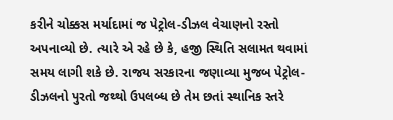કરીને ચોક્કસ મર્યાદામાં જ પેટ્રોલ-ડીઝલ વેચાણનો રસ્તો અપનાવ્યો છે. ત્યારે એ રહે છે કે, હજી સ્થિતિ સલામત થવામાં સમય લાગી શકે છે. રાજય સરકારના જણાવ્યા મુજબ પેટ્રોલ-ડીઝલનો પુરતો જથ્થો ઉપલબ્ધ છે તેમ છતાં સ્થાનિક સ્તરે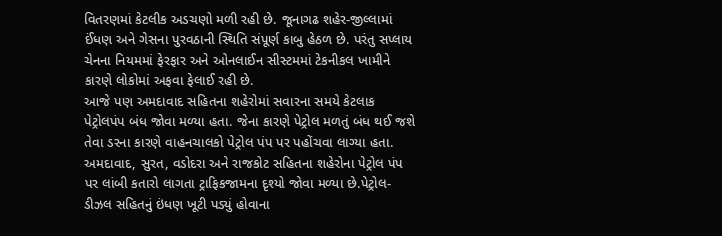વિતરણમાં કેટલીક અડચણો મળી રહી છે. જૂનાગઢ શહેર-જીલ્લામાં ઈંધણ અને ગેસના પુરવઠાની સ્થિતિ સંપૂર્ણ કાબુ હેઠળ છે. પરંતુ સપ્લાય ચેનના નિયમમાં ફેરફાર અને ઓનલાઈન સીસ્ટમમાં ટેકનીકલ ખામીને કારણે લોકોમાં અફવા ફેલાઈ રહી છે.
આજે પણ અમદાવાદ સહિતના શહેરોમાં સવારના સમયે કેટલાક પેટ્રોલપંપ બંધ જોવા મળ્યા હતા. જેના કારણે પેટ્રોલ મળતું બંધ થઈ જશે તેવા ડરના કારણે વાહનચાલકો પેટ્રોલ પંપ પર પહોંચવા લાગ્યા હતા. અમદાવાદ, સુરત, વડોદરા અને રાજકોટ સહિતના શહેરોના પેટ્રોલ પંપ પર લાંબી કતારો લાગતા ટ્રાફિકજામના દૃશ્યો જોવા મળ્યા છે.પેટ્રોલ-ડીઝલ સહિતનું ઇંધણ ખૂટી પડ્યું હોવાના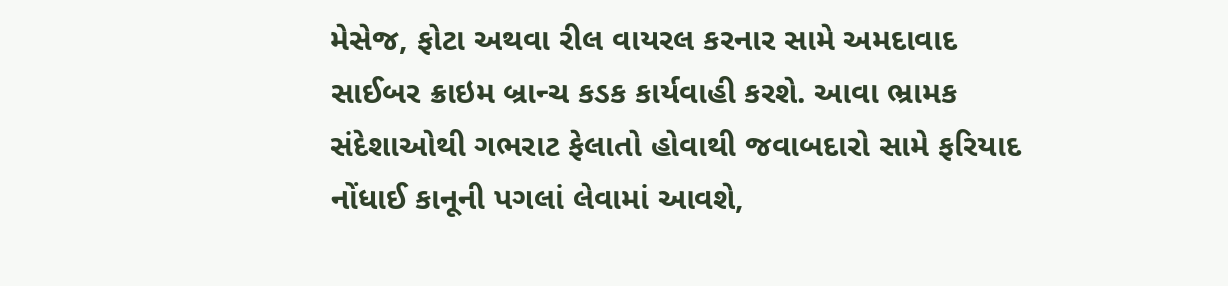મેસેજ, ફોટા અથવા રીલ વાયરલ કરનાર સામે અમદાવાદ સાઈબર ક્રાઇમ બ્રાન્ચ કડક કાર્યવાહી કરશે. આવા ભ્રામક સંદેશાઓથી ગભરાટ ફેલાતો હોવાથી જવાબદારો સામે ફરિયાદ નોંધાઈ કાનૂની પગલાં લેવામાં આવશે,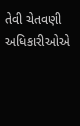તેવી ચેતવણી અધિકારીઓએ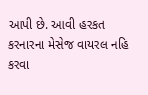આપી છે. આવી હરકત કરનારના મેસેજ વાયરલ નહિ કરવા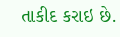તાકીદ કરાઇ છે.